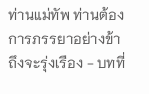ท่านแม่ทัพ ท่านต้องการภรรยาอย่างข้าถึงจะรุ่งเรือง - บทที่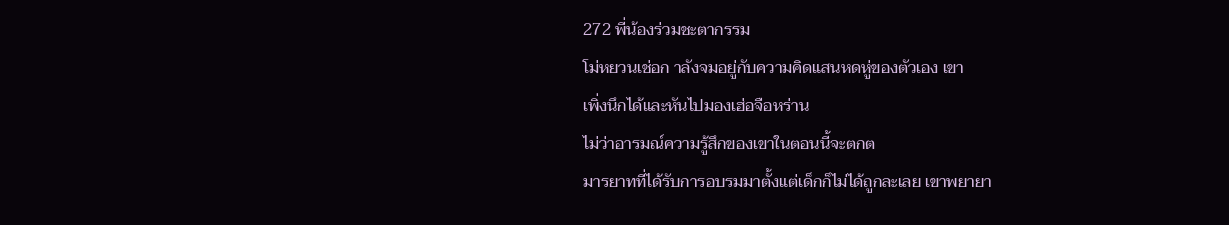272 พี่น้องร่วมชะตากรรม
โม่หยวนเช่อก าลังจมอยู่กับความคิดแสนหดหู่ของตัวเอง เขา
เพิ่งนึกได้และหันไปมองเฮ่อจือหร่าน
ไม่ว่าอารมณ์ความรู้สึกของเขาในตอนนี้จะตกต
มารยาทที่ได้รับการอบรมมาตั้งแต่เด็กก็ไม่ได้ถูกละเลย เขาพยายา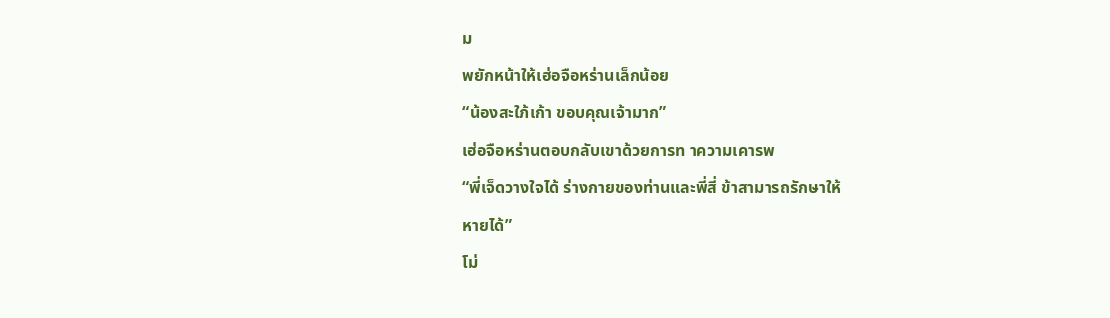ม
พยักหน้าให้เฮ่อจือหร่านเล็กน้อย
“น้องสะใภ้เก้า ขอบคุณเจ้ามาก”
เฮ่อจือหร่านตอบกลับเขาด้วยการท าความเคารพ
“พี่เจ็ดวางใจได้ ร่างกายของท่านและพี่สี่ ข้าสามารถรักษาให้
หายได้”
โม่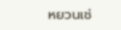หยวนเช่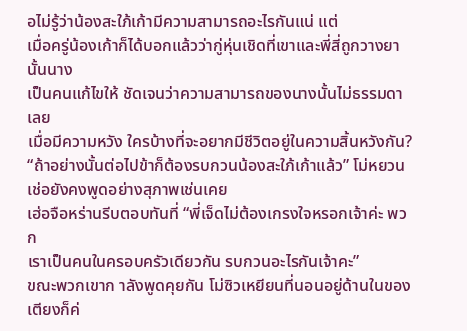อไม่รู้ว่าน้องสะใภ้เก้ามีความสามารถอะไรกันแน่ แต่
เมื่อครู่น้องเก้าก็ได้บอกแล้วว่ากู่หุ่นเชิดที่เขาและพี่สี่ถูกวางยานั้นนาง
เป็นคนแก้ไขให้ ชัดเจนว่าความสามารถของนางนั้นไม่ธรรมดาเลย
เมื่อมีความหวัง ใครบ้างที่จะอยากมีชีวิตอยู่ในความสิ้นหวังกัน?
“ถ้าอย่างนั้นต่อไปข้าก็ต้องรบกวนน้องสะใภ้เก้าแล้ว” โม่หยวน
เช่อยังคงพูดอย่างสุภาพเช่นเคย
เฮ่อจือหร่านรีบตอบทันที่ “พี่เจ็ดไม่ต้องเกรงใจหรอกเจ้าค่ะ พวก
เราเป็นคนในครอบครัวเดียวกัน รบกวนอะไรกันเจ้าคะ”
ขณะพวกเขาก าลังพูดคุยกัน โม่ซิวเหยียนที่นอนอยู่ด้านในของ
เตียงก็ค่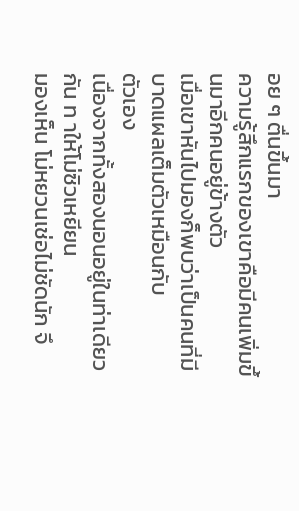อย ๆ ตื่นขึ้นมา
ความรู้สึกแรกของเขาคือมีคนเพิ่มขึ้นมาอีกคนอยู่ข้างตัว
เมื่อเขาหันไปมองก็พบว่าเป็นคนที่มีบาดแผลเต็มตัวเหมือนกับ
ตัวเอง
เนื่องจากทั้งสองนอนอยู่ในท่าเดียวกัน ท าให้โม่ซิวเหยียน
มองเห็น โม่หยวนเช่อไม่ชัดนัก จึ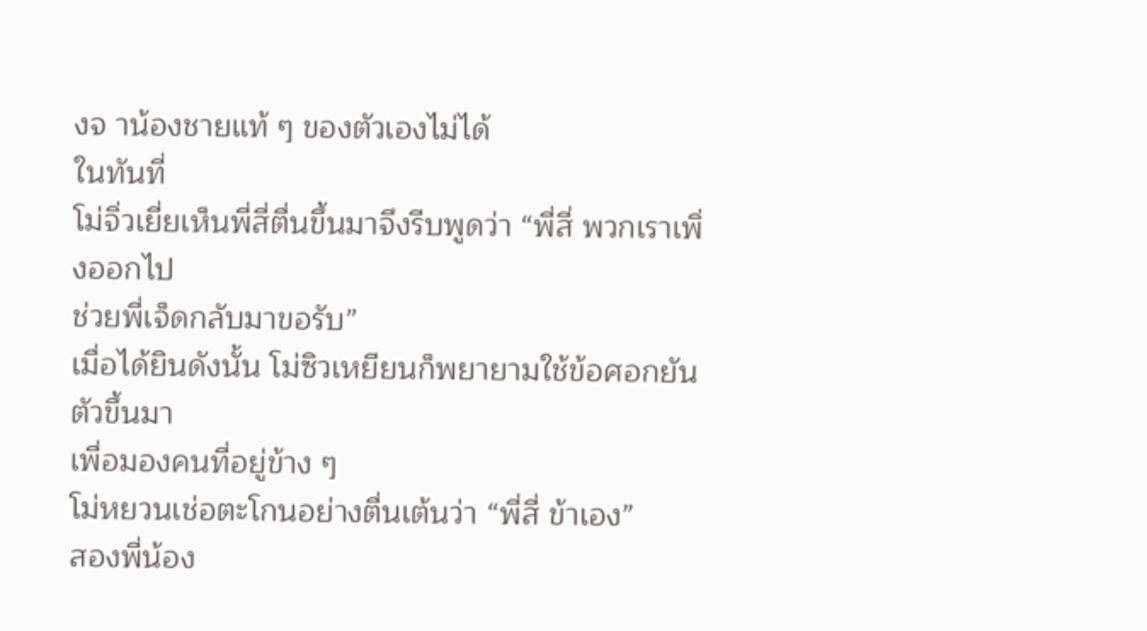งจ าน้องชายแท้ ๆ ของตัวเองไม่ได้
ในทันที่
โม่จิ่วเยี่ยเห็นพี่สี่ตื่นขึ้นมาจึงรีบพูดว่า “พี่สี่ พวกเราเพิ่งออกไป
ช่วยพี่เจ็ดกลับมาขอรับ”
เมื่อได้ยินดังนั้น โม่ซิวเหยียนก็พยายามใช้ข้อศอกยันตัวขึ้นมา
เพื่อมองคนที่อยู่ข้าง ๆ
โม่หยวนเช่อตะโกนอย่างตื่นเต้นว่า “พี่สี่ ข้าเอง”
สองพี่น้อง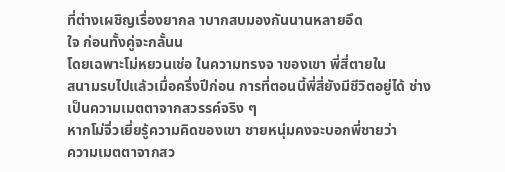ที่ต่างเผชิญเรื่องยากล าบากสบมองกันนานหลายอึด
ใจ ก่อนทั้งคู่จะกลั้นน
โดยเฉพาะโม่หยวนเช่อ ในความทรงจ าของเขา พี่สี่ตายใน
สนามรบไปแล้วเมื่อครึ่งปีก่อน การที่ตอนนี้พี่สี่ยังมีชีวิตอยู่ได้ ช่าง
เป็นความเมตตาจากสวรรค์จริง ๆ
หากโม่จิ่วเยี่ยรู้ความคิดของเขา ชายหนุ่มคงจะบอกพี่ชายว่า
ความเมตตาจากสว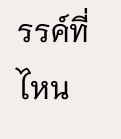รรค์ที่ไหน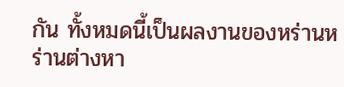กัน ทั้งหมดนี้เป็นผลงานของหร่านห
ร่านต่างหา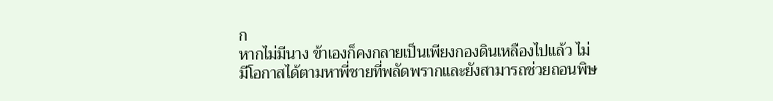ก
หากไม่มีนาง ข้าเองก็คงกลายเป็นเพียงกองดินเหลืองไปแล้ว ไม่
มีโอกาสได้ตามหาพี่ชายที่พลัดพรากและยังสามารถช่วยถอนพิษ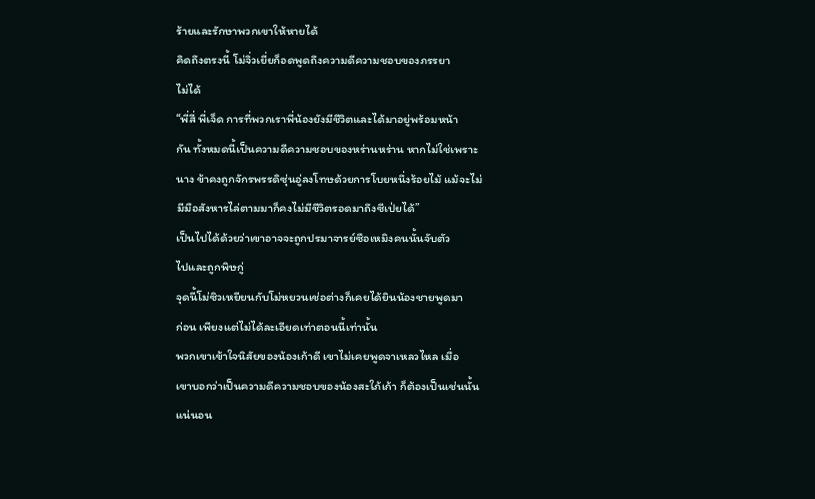ร้ายและรักษาพวกเขาให้หายได้
คิดถึงตรงนี้ โม่จิ่วเยี่ยก็อดพูดถึงความดีความชอบของภรรยา
ไม่ได้
“พี่สี่ พี่เจ็ด การที่พวกเราพี่น้องยังมีชีวิตและได้มาอยู่พร้อมหน้า
กัน ทั้งหมดนี้เป็นความดีความชอบของหร่านหร่าน หากไม่ใช่เพราะ
นาง ข้าคงถูกจักรพรรดิซุ่นอู่ลงโทษด้วยการโบยหนึ่งร้อยไม้ แม้จะไม่
มีมือสังหารไล่ตามมาก็คงไม่มีชีวิตรอดมาถึงซีเป่ยได้”
เป็นไปได้ด้วยว่าเขาอาจจะถูกปรมาจารย์ซือเหมิงคนนั้นจับตัว
ไปและถูกพิษกู่
จุดนี้โม่ซิวเหยียนกับโม่หยวนเช่อต่างก็เคยได้ยินน้องชายพูดมา
ก่อน เพียงแต่ไม่ได้ละเอียดเท่าตอนนี้เท่านั้น
พวกเขาเข้าใจนิสัยของน้องเก้าดี เขาไม่เคยพูดจาเหลวไหล เมื่อ
เขาบอกว่าเป็นความดีความชอบของน้องสะใภ้เก้า ก็ต้องเป็นเช่นนั้น
แน่นอน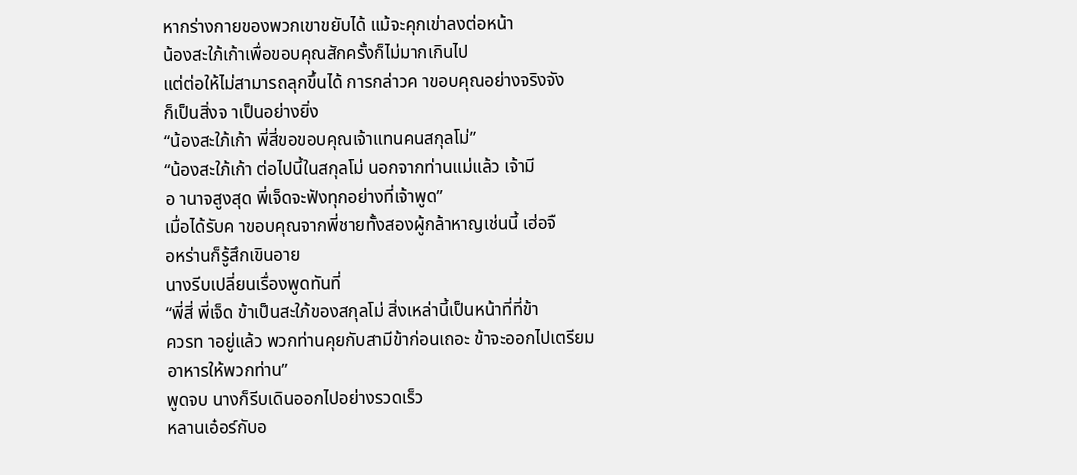หากร่างกายของพวกเขาขยับได้ แม้จะคุกเข่าลงต่อหน้า
น้องสะใภ้เก้าเพื่อขอบคุณสักครั้งก็ไม่มากเกินไป
แต่ต่อให้ไม่สามารถลุกขึ้นได้ การกล่าวค าขอบคุณอย่างจริงจัง
ก็เป็นสิ่งจ าเป็นอย่างยิ่ง
“น้องสะใภ้เก้า พี่สี่ขอขอบคุณเจ้าแทนคนสกุลโม่”
“น้องสะใภ้เก้า ต่อไปนี้ในสกุลโม่ นอกจากท่านแม่แล้ว เจ้ามี
อ านาจสูงสุด พี่เจ็ดจะฟังทุกอย่างที่เจ้าพูด”
เมื่อได้รับค าขอบคุณจากพี่ชายทั้งสองผู้กล้าหาญเช่นนี้ เฮ่อจื
อหร่านก็รู้สึกเขินอาย
นางรีบเปลี่ยนเรื่องพูดทันที่
“พี่สี่ พี่เจ็ด ข้าเป็นสะใภ้ของสกุลโม่ สิ่งเหล่านี้เป็นหน้าที่ที่ข้า
ควรท าอยู่แล้ว พวกท่านคุยกับสามีข้าก่อนเถอะ ข้าจะออกไปเตรียม
อาหารให้พวกท่าน”
พูดจบ นางก็รีบเดินออกไปอย่างรวดเร็ว
หลานเอ๋อร์กับอ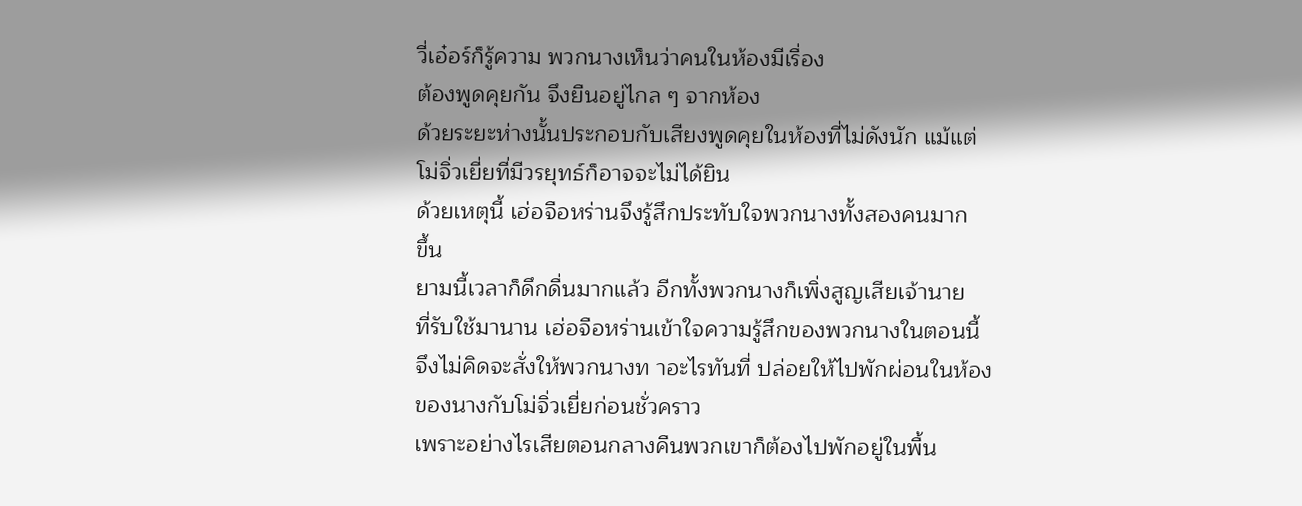วี่เอ๋อร์ก็รู้ความ พวกนางเห็นว่าคนในห้องมีเรื่อง
ต้องพูดคุยกัน จึงยืนอยู่ไกล ๆ จากห้อง
ด้วยระยะห่างนั้นประกอบกับเสียงพูดคุยในห้องที่ไม่ดังนัก แม้แต่
โม่จิ่วเยี่ยที่มีวรยุทธ์ก็อาจจะไม่ได้ยิน
ด้วยเหตุนี้ เฮ่อจือหร่านจึงรู้สึกประทับใจพวกนางทั้งสองคนมาก
ขึ้น
ยามนี้เวลาก็ดึกดื่นมากแล้ว อีกทั้งพวกนางก็เพิ่งสูญเสียเจ้านาย
ที่รับใช้มานาน เฮ่อจือหร่านเข้าใจความรู้สึกของพวกนางในตอนนี้
จึงไม่คิดจะสั่งให้พวกนางท าอะไรทันที่ ปล่อยให้ไปพักผ่อนในห้อง
ของนางกับโม่จิ่วเยี่ยก่อนชั่วคราว
เพราะอย่างไรเสียตอนกลางคืนพวกเขาก็ต้องไปพักอยู่ในพื้น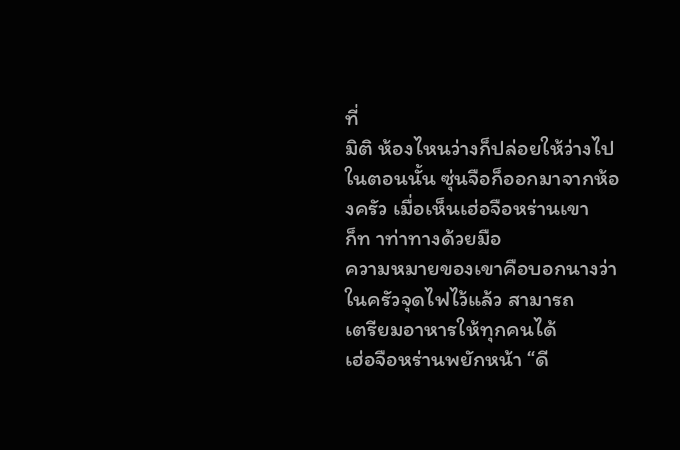ที่
มิติ ห้องไหนว่างก็ปล่อยให้ว่างไป
ในตอนนั้น ซุ่นจือก็ออกมาจากห้องครัว เมื่อเห็นเฮ่อจือหร่านเขา
ก็ท าท่าทางด้วยมือ
ความหมายของเขาคือบอกนางว่าในครัวจุดไฟไว้แล้ว สามารถ
เตรียมอาหารให้ทุกคนได้
เฮ่อจือหร่านพยักหน้า “ดี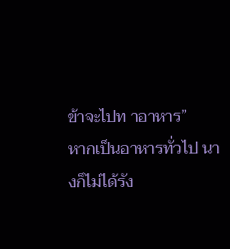ข้าจะไปท าอาหาร”
หากเป็นอาหารทั่วไป นางก็ไม่ได้รัง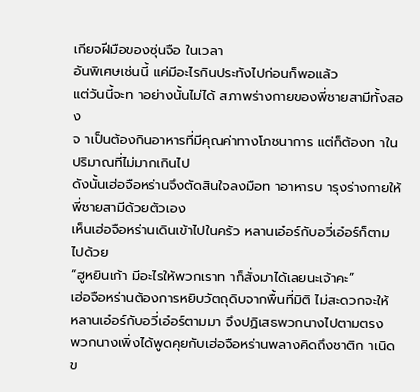เกียจฝีมือของซุ่นจือ ในเวลา
อันพิเศษเช่นนี้ แค่มีอะไรกินประทังไปก่อนก็พอแล้ว
แต่วันนี้จะท าอย่างนั้นไม่ได้ สภาพร่างกายของพี่ชายสามีทั้งสอง
จ าเป็นต้องกินอาหารที่มีคุณค่าทางโภชนาการ แต่ก็ต้องท าใน
ปริมาณที่ไม่มากเกินไป
ดังนั้นเฮ่อจือหร่านจึงตัดสินใจลงมือท าอาหารบ ารุงร่างกายให้
พี่ชายสามีด้วยตัวเอง
เห็นเฮ่อจือหร่านเดินเข้าไปในครัว หลานเอ๋อร์กับอวี่เอ๋อร์ก็ตาม
ไปด้วย
“ฮูหยินเก้า มีอะไรให้พวกเราท าก็สั่งมาได้เลยนะเจ้าคะ”
เฮ่อจือหร่านต้องการหยิบวัตถุดิบจากพื้นที่มิติ ไม่สะดวกจะให้
หลานเอ๋อร์กับอวี่เอ๋อร์ตามมา จึงปฏิเสธพวกนางไปตามตรง
พวกนางเพิ่งได้พูดคุยกับเฮ่อจือหร่านพลางคิดถึงชาติก าเนิด
ข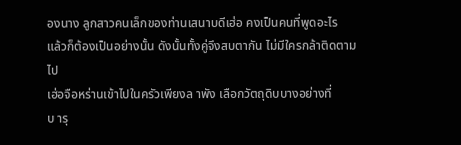องนาง ลูกสาวคนเล็กของท่านเสนาบดีเฮ่อ คงเป็นคนที่พูดอะไร
แล้วก็ต้องเป็นอย่างนั้น ดังนั้นทั้งคู่จึงสบตากัน ไม่มีใครกล้าติดตาม
ไป
เฮ่อจือหร่านเข้าไปในครัวเพียงล าพัง เลือกวัตถุดิบบางอย่างที่
บ ารุ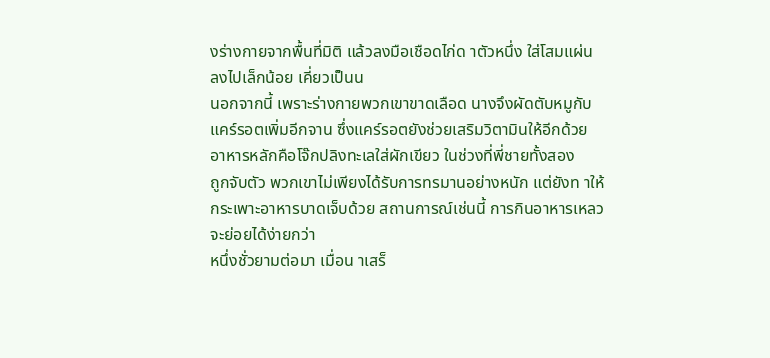งร่างกายจากพื้นที่มิติ แล้วลงมือเชือดไก่ด าตัวหนึ่ง ใส่โสมแผ่น
ลงไปเล็กน้อย เคี่ยวเป็นน
นอกจากนี้ เพราะร่างกายพวกเขาขาดเลือด นางจึงผัดตับหมูกับ
แคร์รอตเพิ่มอีกจาน ซึ่งแคร์รอตยังช่วยเสริมวิตามินให้อีกด้วย
อาหารหลักคือโจ๊กปลิงทะเลใส่ผักเขียว ในช่วงที่พี่ชายทั้งสอง
ถูกจับตัว พวกเขาไม่เพียงได้รับการทรมานอย่างหนัก แต่ยังท าให้
กระเพาะอาหารบาดเจ็บด้วย สถานการณ์เช่นนี้ การกินอาหารเหลว
จะย่อยได้ง่ายกว่า
หนึ่งชั่วยามต่อมา เมื่อน าเสร็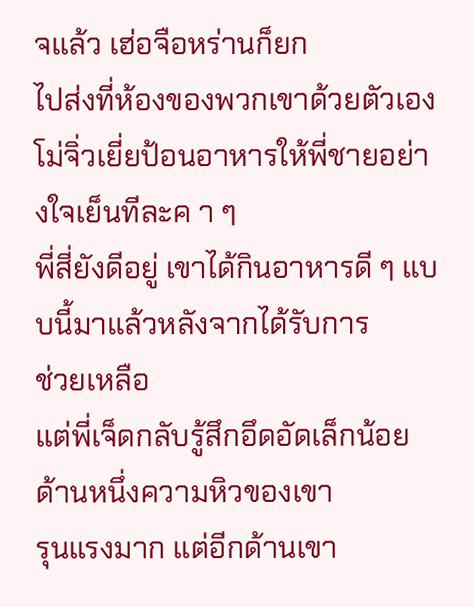จแล้ว เฮ่อจือหร่านก็ยก
ไปส่งที่ห้องของพวกเขาด้วยตัวเอง
โม่จิ่วเยี่ยป้อนอาหารให้พี่ชายอย่างใจเย็นทีละค า ๆ
พี่สี่ยังดีอยู่ เขาได้กินอาหารดี ๆ แบบนี้มาแล้วหลังจากได้รับการ
ช่วยเหลือ
แต่พี่เจ็ดกลับรู้สึกอึดอัดเล็กน้อย ด้านหนึ่งความหิวของเขา
รุนแรงมาก แต่อีกด้านเขา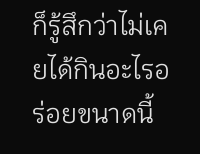ก็รู้สึกว่าไม่เคยได้กินอะไรอร่อยขนาดนี้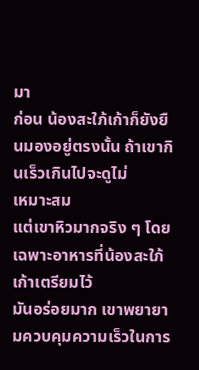มา
ก่อน น้องสะใภ้เก้าก็ยังยืนมองอยู่ตรงนั้น ถ้าเขากินเร็วเกินไปจะดูไม่
เหมาะสม
แต่เขาหิวมากจริง ๆ โดยเฉพาะอาหารที่น้องสะใภ้เก้าเตรียมไว้
มันอร่อยมาก เขาพยายามควบคุมความเร็วในการ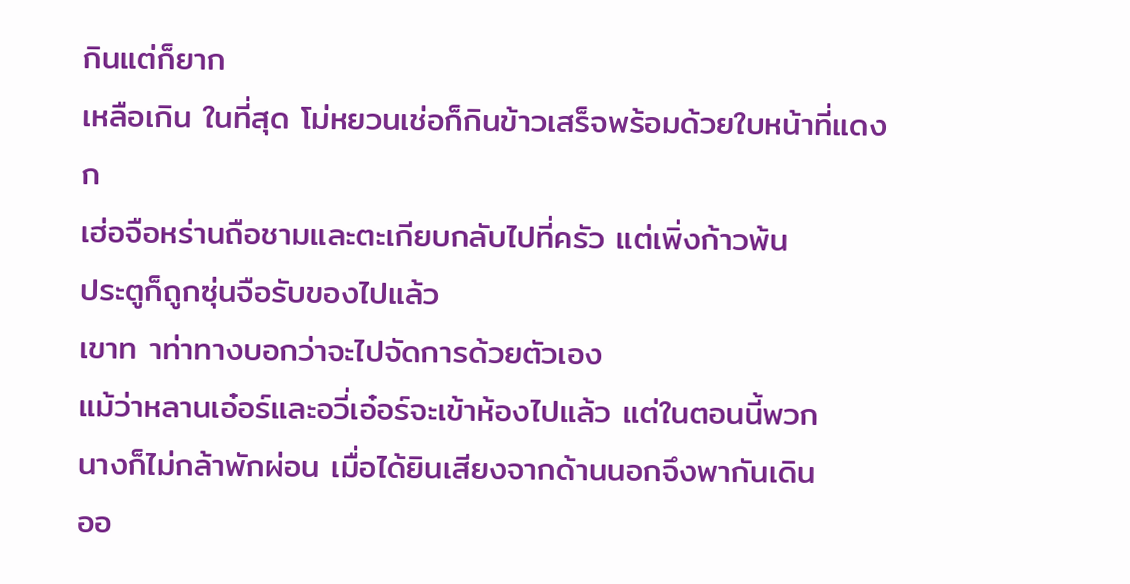กินแต่ก็ยาก
เหลือเกิน ในที่สุด โม่หยวนเช่อก็กินข้าวเสร็จพร้อมด้วยใบหน้าที่แดง
ก
เฮ่อจือหร่านถือชามและตะเกียบกลับไปที่ครัว แต่เพิ่งก้าวพ้น
ประตูก็ถูกซุ่นจือรับของไปแล้ว
เขาท าท่าทางบอกว่าจะไปจัดการด้วยตัวเอง
แม้ว่าหลานเอ๋อร์และอวี่เอ๋อร์จะเข้าห้องไปแล้ว แต่ในตอนนี้พวก
นางก็ไม่กล้าพักผ่อน เมื่อได้ยินเสียงจากด้านนอกจึงพากันเดิน
ออ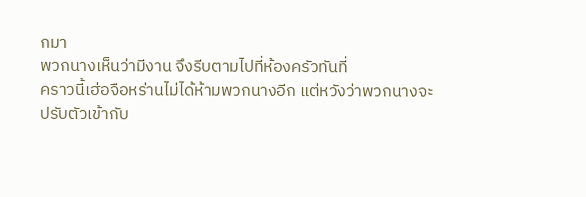กมา
พวกนางเห็นว่ามีงาน จึงรีบตามไปที่ห้องครัวทันที่
คราวนี้เฮ่อจือหร่านไม่ได้ห้ามพวกนางอีก แต่หวังว่าพวกนางจะ
ปรับตัวเข้ากับ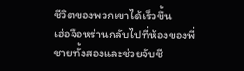ชีวิตของพวกเขาได้เร็วขึ้น
เฮ่อจือหร่านกลับไปที่ห้องของพี่ชายทั้งสองและช่วยจับชี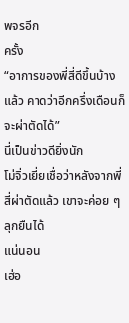พจรอีก
ครั้ง
“อาการของพี่สี่ดีขึ้นบ้างแล้ว คาดว่าอีกครึ่งเดือนก็จะผ่าตัดได้”
นี่เป็นข่าวดียิ่งนัก
โม่จิ่วเยี่ยเชื่อว่าหลังจากพี่สี่ผ่าตัดแล้ว เขาจะค่อย ๆ ลุกยืนได้
แน่นอน
เฮ่อ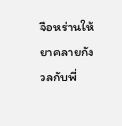จือหร่านให้ยาคลายกังวลกับพี่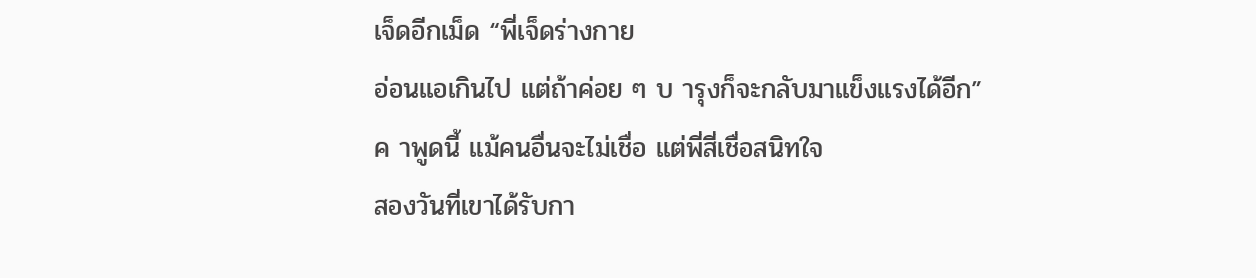เจ็ดอีกเม็ด “พี่เจ็ดร่างกาย
อ่อนแอเกินไป แต่ถ้าค่อย ๆ บ ารุงก็จะกลับมาแข็งแรงได้อีก”
ค าพูดนี้ แม้คนอื่นจะไม่เชื่อ แต่พี่สี่เชื่อสนิทใจ
สองวันที่เขาได้รับกา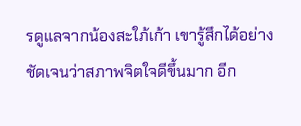รดูแลจากน้องสะใภ้เก้า เขารู้สึกได้อย่าง
ชัดเจนว่าสภาพจิตใจดีขึ้นมาก อีก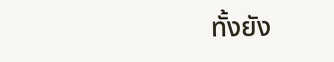ทั้งยัง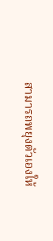สามารถพยุงตัวเองให้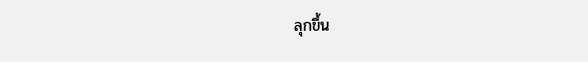ลุกขึ้น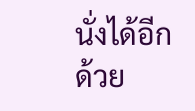นั่งได้อีกด้วย